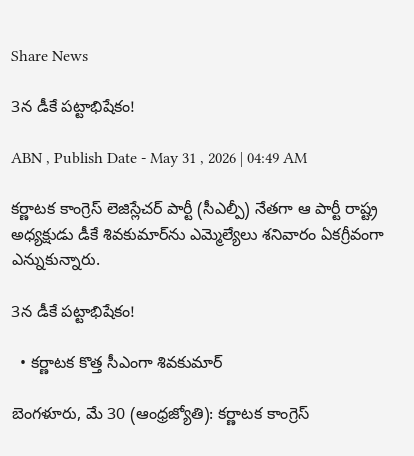Share News

3న డీకే పట్టాభిషేకం!

ABN , Publish Date - May 31 , 2026 | 04:49 AM

కర్ణాటక కాంగ్రెస్‌ లెజిస్లేచర్‌ పార్టీ (సీఎల్పీ) నేతగా ఆ పార్టీ రాష్ట్ర అధ్యక్షుడు డీకే శివకుమార్‌ను ఎమ్మెల్యేలు శనివారం ఏకగ్రీవంగా ఎన్నుకున్నారు.

3న డీకే పట్టాభిషేకం!

  • కర్ణాటక కొత్త సీఎంగా శివకుమార్‌

బెంగళూరు, మే 30 (ఆంధ్రజ్యోతి): కర్ణాటక కాంగ్రెస్‌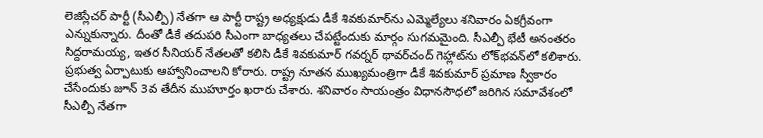లెజిస్లేచర్‌ పార్టీ (సీఎల్పీ) నేతగా ఆ పార్టీ రాష్ట్ర అధ్యక్షుడు డీకే శివకుమార్‌ను ఎమ్మెల్యేలు శనివారం ఏకగ్రీవంగా ఎన్నుకున్నారు. దీంతో డీకే తదుపరి సీఎంగా బాధ్యతలు చేపట్టేందుకు మార్గం సుగమమైంది. సీఎల్పీ భేటీ అనంతరం సిద్దరామయ్య, ఇతర సీనియర్‌ నేతలతో కలిసి డీకే శివకుమార్‌ గవర్నర్‌ థావర్‌చంద్‌ గెహ్లాట్‌ను లోక్‌భవన్‌లో కలిశారు. ప్రభుత్వ ఏర్పాటుకు ఆహ్వానించాలని కోరారు. రాష్ట్ర నూతన ముఖ్యమంత్రిగా డీకే శివకుమార్‌ ప్రమాణ స్వీకారం చేసేందుకు జూన్‌ 3వ తేదీన ముహూర్తం ఖరారు చేశారు. శనివారం సాయంత్రం విధానసౌధలో జరిగిన సమావేశంలో సీఎల్పీ నేతగా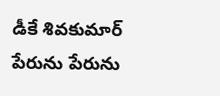డీకే శివకుమార్‌ పేరును పేరును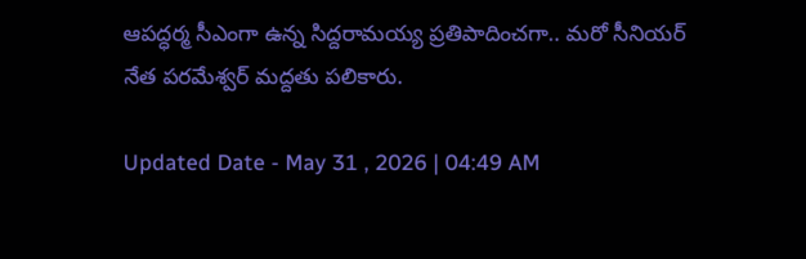ఆపద్ధర్మ సీఎంగా ఉన్న సిద్దరామయ్య ప్రతిపాదించగా.. మరో సీనియర్‌ నేత పరమేశ్వర్‌ మద్దతు పలికారు.

Updated Date - May 31 , 2026 | 04:49 AM